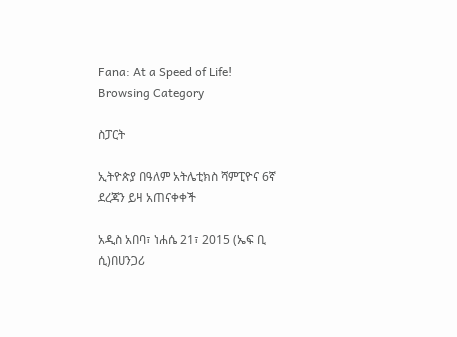Fana: At a Speed of Life!
Browsing Category

ስፓርት

ኢትዮጵያ በዓለም አትሌቲክስ ሻምፒዮና 6ኛ ደረጃን ይዛ አጠናቀቀች

አዲስ አበባ፣ ነሐሴ 21፣ 2015 (ኤፍ ቢ ሲ)በሀንጋሪ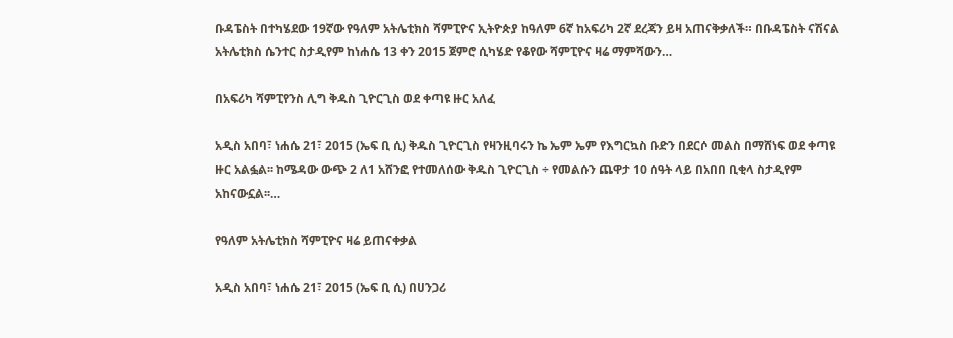ቡዳፔስት በተካሄደው 19ኛው የዓለም አትሌቲክስ ሻምፒዮና ኢትዮጵያ ከዓለም 6ኛ ከአፍሪካ 2ኛ ደረጃን ይዛ አጠናቅቃለች። በቡዳፔስት ናሽናል አትሌቲክስ ሴንተር ስታዲየም ከነሐሴ 13 ቀን 2015 ጀምሮ ሲካሄድ የቆየው ሻምፒዮና ዛሬ ማምሻውን…

በአፍሪካ ሻምፒየንስ ሊግ ቅዱስ ጊዮርጊስ ወደ ቀጣዩ ዙር አለፈ

አዲስ አበባ፣ ነሐሴ 21፣ 2015 (ኤፍ ቢ ሲ) ቅዱስ ጊዮርጊስ የዛንዚባሩን ኬ ኤም ኤም የእግርኳስ ቡድን በደርሶ መልስ በማሸነፍ ወደ ቀጣዩ ዙር አልፏል፡፡ ከሜዳው ውጭ 2 ለ1 አሸንፎ የተመለሰው ቅዱስ ጊዮርጊስ ÷ የመልሱን ጨዋታ 10 ሰዓት ላይ በአበበ ቢቂላ ስታዲየም አከናውኗል፡፡…

የዓለም አትሌቲክስ ሻምፒዮና ዛሬ ይጠናቀቃል

አዲስ አበባ፣ ነሐሴ 21፣ 2015 (ኤፍ ቢ ሲ) በሀንጋሪ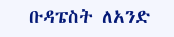ቡዳፔስት ለአንድ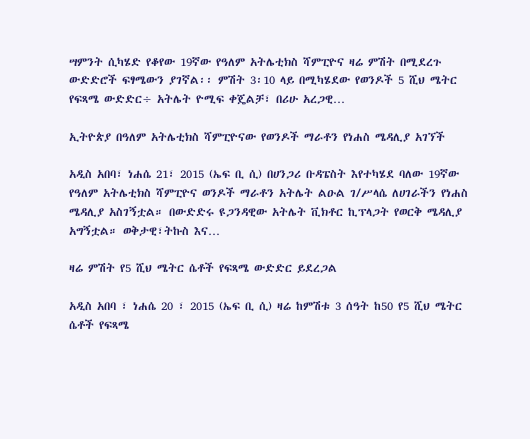ሣምንት ሲካሄድ የቆየው 19ኛው የዓለም አትሌቲክስ ሻምፒዮና ዛሬ ምሽት በሚደረጉ ውድድሮች ፍፃሜውን ያገኛል፡፡ ምሽት 3፡10 ላይ በሚካሄደው የወንዶች 5 ሺህ ሜትር የፍጻሜ ውድድር÷ አትሌት ዮሚፍ ቀጄልቻ፣ በሪሁ አረጋዊ…

ኢትዮጵያ በዓለም አትሌቲክስ ሻምፒዮናው የወንዶች ማራቶን የነሐስ ሜዳሊያ አገኘች

አዲስ አበባ፣ ነሐሴ 21፣ 2015 (ኤፍ ቢ ሲ) በሀንጋሪ ቡዳፔስት እየተካሄደ ባለው 19ኛው የዓለም አትሌቲክስ ሻምፒዮና ወንዶች ማራቶን አትሌት ልዑል ገ/ሥላሴ ለሀገራችን የነሐስ ሜዳሊያ አስገኝቷል። በውድድሩ ዩጋንዳዊው አትሌት ቪክቶር ኪፕላጋት የወርቅ ሜዳሊያ አግኝቷል። ወቅታዊ፣ትኩስ እና…

ዛሬ ምሽት የ5 ሺህ ሜትር ሴቶች የፍጻሜ ውድድር ይደረጋል

አዲስ አበባ ፣ ነሐሴ 20 ፣ 2015 (ኤፍ ቢ ሲ) ዛሬ ከምሽቱ 3 ሰዓት ከ50 የ5 ሺህ ሜትር ሴቶች የፍጻሜ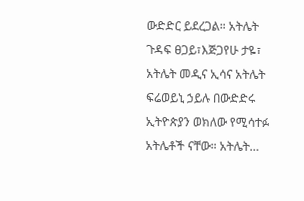ውድድር ይደረጋል። አትሌት ጉዳፍ ፀጋይ፣እጅጋየሁ ታዬ፣ አትሌት መዲና ኢሳና አትሌት ፍሬወይኒ ኃይሉ በውድድሩ ኢትዮጵያን ወክለው የሚሳተፉ አትሌቶች ናቸው። አትሌት…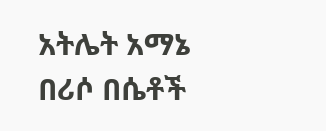አትሌት አማኔ በሪሶ በሴቶች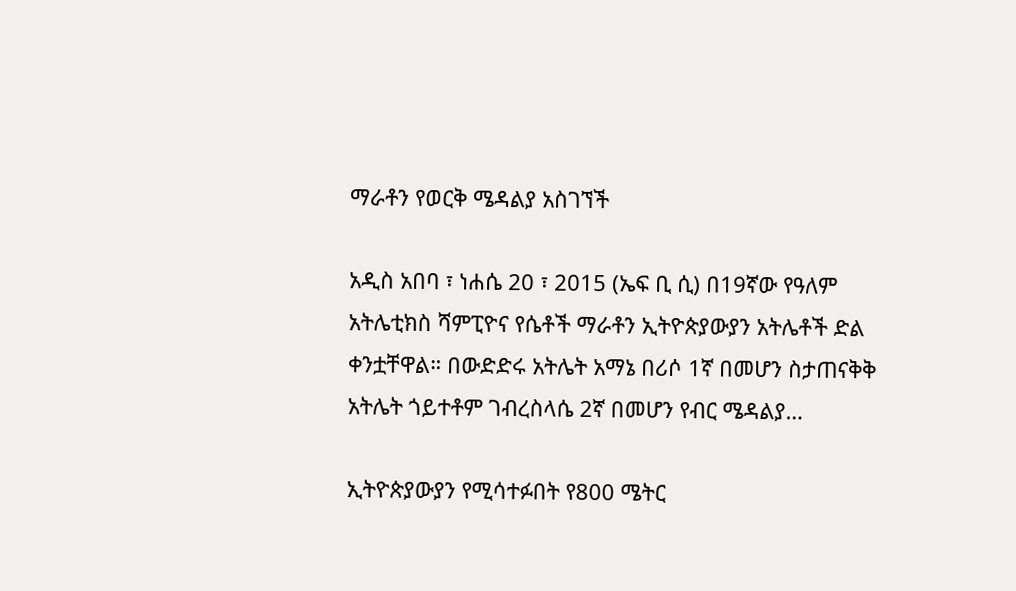ማራቶን የወርቅ ሜዳልያ አስገኘች

አዲስ አበባ ፣ ነሐሴ 20 ፣ 2015 (ኤፍ ቢ ሲ) በ19ኛው የዓለም አትሌቲክስ ሻምፒዮና የሴቶች ማራቶን ኢትዮጵያውያን አትሌቶች ድል ቀንቷቸዋል። በውድድሩ አትሌት አማኔ በሪሶ 1ኛ በመሆን ስታጠናቅቅ አትሌት ጎይተቶም ገብረስላሴ 2ኛ በመሆን የብር ሜዳልያ…

ኢትዮጵያውያን የሚሳተፉበት የ800 ሜትር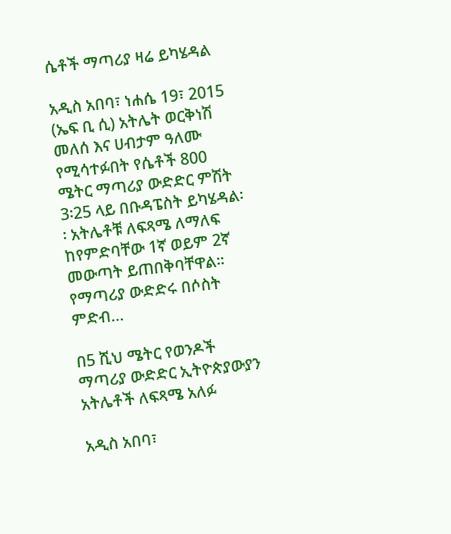ሴቶች ማጣሪያ ዛሬ ይካሄዳል

አዲስ አበባ፣ ነሐሴ 19፣ 2015 (ኤፍ ቢ ሲ) አትሌት ወርቅነሽ መለሰ እና ሀብታም ዓለሙ የሚሳተፉበት የሴቶች 800 ሜትር ማጣሪያ ውድድር ምሽት 3፡25 ላይ በቡዳፔስት ይካሄዳል፡፡ አትሌቶቹ ለፍጻሜ ለማለፍ ከየምድባቸው 1ኛ ወይም 2ኛ መውጣት ይጠበቅባቸዋል። የማጣሪያ ውድድሩ በሶስት ምድብ…

በ5 ሺህ ሜትር የወንዶች ማጣሪያ ውድድር ኢትዮጵያውያን አትሌቶች ለፍጻሜ አለፉ

አዲስ አበባ፣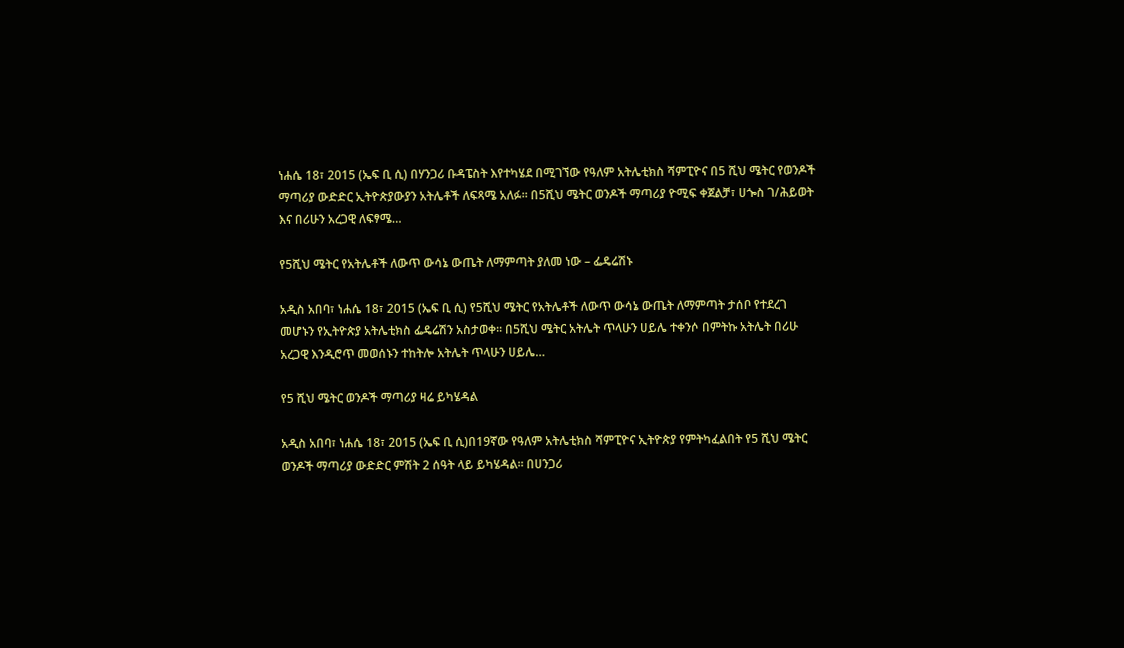ነሐሴ 18፣ 2015 (ኤፍ ቢ ሲ) በሃንጋሪ ቡዳፔስት እየተካሄደ በሚገኘው የዓለም አትሌቲክስ ሻምፒዮና በ5 ሺህ ሜትር የወንዶች ማጣሪያ ውድድር ኢትዮጵያውያን አትሌቶች ለፍጻሜ አለፉ፡፡ በ5ሺህ ሜትር ወንዶች ማጣሪያ ዮሚፍ ቀጀልቻ፣ ሀጐስ ገ/ሕይወት እና በሪሁን አረጋዊ ለፍፃሜ…

የ5ሺህ ሜትር የአትሌቶች ለውጥ ውሳኔ ውጤት ለማምጣት ያለመ ነው – ፌዴሬሽኑ

አዲስ አበባ፣ ነሐሴ 18፣ 2015 (ኤፍ ቢ ሲ) የ5ሺህ ሜትር የአትሌቶች ለውጥ ውሳኔ ውጤት ለማምጣት ታሰቦ የተደረገ መሆኑን የኢትዮጵያ አትሌቲክስ ፌዴሬሽን አስታወቀ፡፡ በ5ሺህ ሜትር አትሌት ጥላሁን ሀይሌ ተቀንሶ በምትኩ አትሌት በሪሁ አረጋዊ እንዲሮጥ መወሰኑን ተከትሎ አትሌት ጥላሁን ሀይሌ…

የ5 ሺህ ሜትር ወንዶች ማጣሪያ ዛሬ ይካሄዳል

አዲስ አበባ፣ ነሐሴ 18፣ 2015 (ኤፍ ቢ ሲ)በ19ኛው የዓለም አትሌቲክስ ሻምፒዮና ኢትዮጵያ የምትካፈልበት የ5 ሺህ ሜትር ወንዶች ማጣሪያ ውድድር ምሽት 2 ሰዓት ላይ ይካሄዳል፡፡ በሀንጋሪ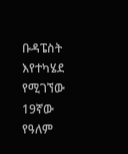ቡዳፔስት እየተካሄደ የሚገኘው 19ኛው የዓለም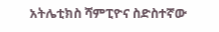አትሌቲክስ ሻምፒዮና ስድስተኛው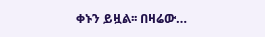ቀኑን ይዟል፡፡ በዛሬው…